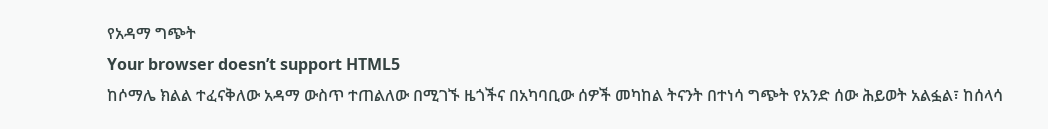የአዳማ ግጭት
Your browser doesn’t support HTML5
ከሶማሌ ክልል ተፈናቅለው አዳማ ውስጥ ተጠልለው በሚገኙ ዜጎችና በአካባቢው ሰዎች መካከል ትናንት በተነሳ ግጭት የአንድ ሰው ሕይወት አልፏል፣ ከሰላሳ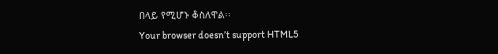በላይ የሚሆኑ ቆስለዋል፡፡
Your browser doesn’t support HTML5